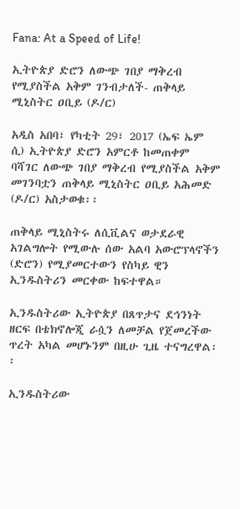Fana: At a Speed of Life!

ኢትዮጵያ ድሮን ለውጭ ገበያ ማቅረብ የሚያስችል አቅም ገንብታለች- ጠቅላይ ሚኒስትር ዐቢይ (ዶ/ር)

አዲስ አበባ፣ የካቲት 29፣ 2017 (ኤፍ ኤም ሲ) ኢትዮጵያ ድሮን አምርቶ ከመጠቀም ባሻገር ለውጭ ገበያ ማቅረብ የሚያስችል አቅም መገንባቷን ጠቅላይ ሚኒስትር ዐቢይ አሕመድ (ዶ/ር) አስታወቁ፡፡

ጠቅላይ ሚኒስትሩ ለሲቪልና ወታደራዊ አገልግሎት የሚውሉ ሰው አልባ አውሮፕላኖችን (ድሮን) የሚያመርተውን የስካይ ዊን ኢንዱስትሪን መርቀው ከፍተዋል።

ኢንዱስትሪው ኢትዮጵያ በጸጥታና ደኅንነት ዘርፍ በቴክኖሎጂ ራሷን ለመቻል የጀመረችው ጥረት አካል መሆኑንም በዚሁ ጊዜ ተናግረዋል፡፡

ኢንዱስትሪው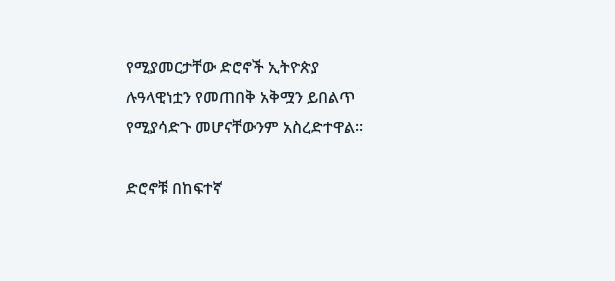የሚያመርታቸው ድሮኖች ኢትዮጵያ ሉዓላዊነቷን የመጠበቅ አቅሟን ይበልጥ የሚያሳድጉ መሆናቸውንም አስረድተዋል፡፡

ድሮኖቹ በከፍተኛ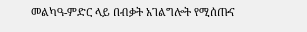መልካዓ-ምድር ላይ በብቃት አገልግሎት የሚሰጡና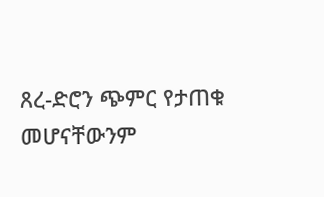ጸረ-ድሮን ጭምር የታጠቁ መሆናቸውንም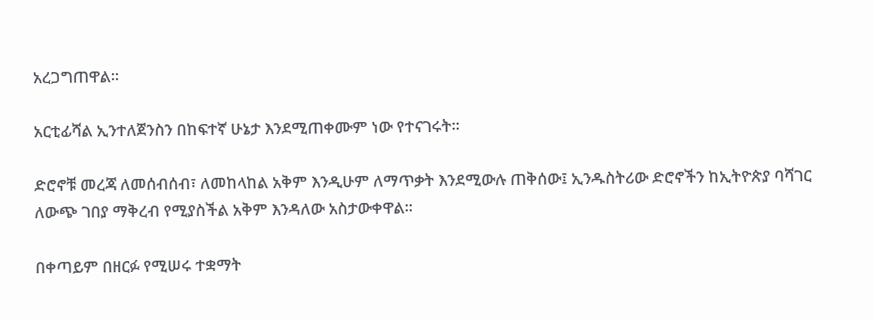አረጋግጠዋል፡፡

አርቲፊሻል ኢንተለጀንስን በከፍተኛ ሁኔታ እንደሚጠቀሙም ነው የተናገሩት፡፡

ድሮኖቹ መረጃ ለመሰብሰብ፣ ለመከላከል አቅም እንዲሁም ለማጥቃት እንደሚውሉ ጠቅሰው፤ ኢንዱስትሪው ድሮኖችን ከኢትዮጵያ ባሻገር ለውጭ ገበያ ማቅረብ የሚያስችል አቅም እንዳለው አስታውቀዋል፡፡

በቀጣይም በዘርፉ የሚሠሩ ተቋማት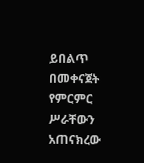ይበልጥ በመቀናጀት የምርምር ሥራቸውን አጠናክረው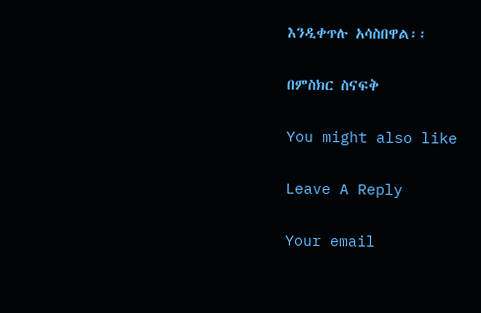እንዲቀጥሉ አሳስበዋል፡፡

በምስክር ስናፍቅ

You might also like

Leave A Reply

Your email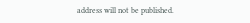address will not be published.